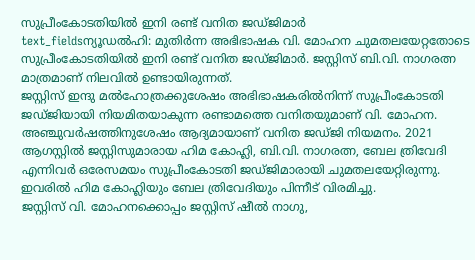സുപ്രീംകോടതിയിൽ ഇനി രണ്ട് വനിത ജഡ്ജിമാർ
text_fieldsന്യൂഡൽഹി: മുതിർന്ന അഭിഭാഷക വി. മോഹന ചുമതലയേറ്റതോടെ സുപ്രീംകോടതിയിൽ ഇനി രണ്ട് വനിത ജഡ്ജിമാർ. ജസ്റ്റിസ് ബി.വി. നാഗരത്ന മാത്രമാണ് നിലവിൽ ഉണ്ടായിരുന്നത്.
ജസ്റ്റിസ് ഇന്ദു മൽഹോത്രക്കുശേഷം അഭിഭാഷകരിൽനിന്ന് സുപ്രീംകോടതി ജഡ്ജിയായി നിയമിതയാകുന്ന രണ്ടാമത്തെ വനിതയുമാണ് വി. മോഹന.
അഞ്ചുവർഷത്തിനുശേഷം ആദ്യമായാണ് വനിത ജഡ്ജി നിയമനം. 2021 ആഗസ്റ്റിൽ ജസ്റ്റിസുമാരായ ഹിമ കോഹ്ലി, ബി.വി. നാഗരത്ന, ബേല ത്രിവേദി എന്നിവർ ഒരേസമയം സുപ്രീംകോടതി ജഡ്ജിമാരായി ചുമതലയേറ്റിരുന്നു. ഇവരിൽ ഹിമ കോഹ്ലിയും ബേല ത്രിവേദിയും പിന്നീട് വിരമിച്ചു.
ജസ്റ്റിസ് വി. മോഹനക്കൊപ്പം ജസ്റ്റിസ് ഷീൽ നാഗു,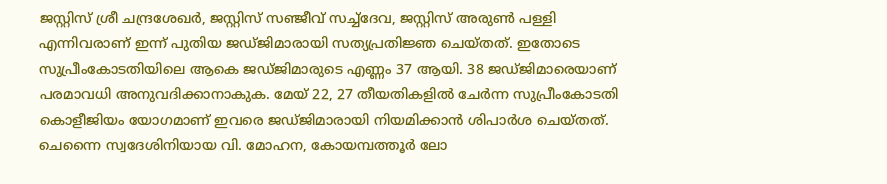ജസ്റ്റിസ് ശ്രീ ചന്ദ്രശേഖർ, ജസ്റ്റിസ് സഞ്ജീവ് സച്ച്ദേവ, ജസ്റ്റിസ് അരുൺ പള്ളി എന്നിവരാണ് ഇന്ന് പുതിയ ജഡ്ജിമാരായി സത്യപ്രതിജ്ഞ ചെയ്തത്. ഇതോടെ സുപ്രീംകോടതിയിലെ ആകെ ജഡ്ജിമാരുടെ എണ്ണം 37 ആയി. 38 ജഡ്ജിമാരെയാണ് പരമാവധി അനുവദിക്കാനാകുക. മേയ് 22, 27 തീയതികളിൽ ചേർന്ന സുപ്രീംകോടതി കൊളീജിയം യോഗമാണ് ഇവരെ ജഡ്ജിമാരായി നിയമിക്കാൻ ശിപാർശ ചെയ്തത്.
ചെന്നൈ സ്വദേശിനിയായ വി. മോഹന, കോയമ്പത്തൂർ ലോ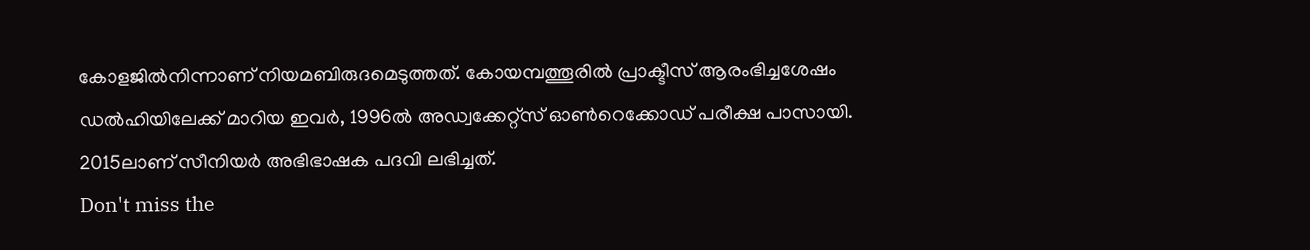കോളജിൽനിന്നാണ് നിയമബിരുദമെടുത്തത്. കോയമ്പത്തൂരിൽ പ്രാക്ടീസ് ആരംഭിച്ചശേഷം ഡൽഹിയിലേക്ക് മാറിയ ഇവർ, 1996ൽ അഡ്വക്കേറ്റ്സ് ഓൺറെക്കോഡ് പരീക്ഷ പാസായി. 2015ലാണ് സീനിയർ അഭിഭാഷക പദവി ലഭിച്ചത്.
Don't miss the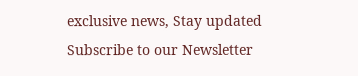exclusive news, Stay updated
Subscribe to our Newsletter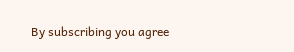By subscribing you agree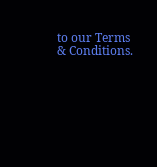to our Terms & Conditions.